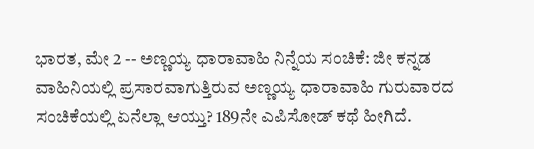ಭಾರತ, ಮೇ 2 -- ಅಣ್ಣಯ್ಯ ಧಾರಾವಾಹಿ ನಿನ್ನೆಯ ಸಂಚಿಕೆ: ಜೀ ಕನ್ನಡ ವಾಹಿನಿಯಲ್ಲಿ ಪ್ರಸಾರವಾಗುತ್ತಿರುವ ಅಣ್ಣಯ್ಯ ಧಾರಾವಾಹಿ ಗುರುವಾರದ ಸಂಚಿಕೆಯಲ್ಲಿ ಏನೆಲ್ಲಾ ಆಯ್ತು? 189ನೇ ಎಪಿಸೋಡ್ ಕಥೆ ಹೀಗಿದೆ.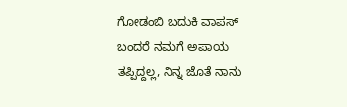ಗೋಡಂಬಿ ಬದುಕಿ ವಾಪಸ್ ಬಂದರೆ ನಮಗೆ ಅಪಾಯ ತಪ್ಪಿದ್ದಲ್ಲ, ನಿನ್ನ ಜೊತೆ ನಾನು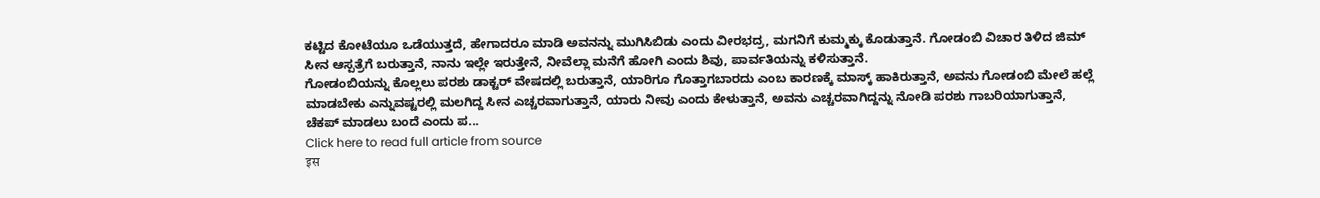ಕಟ್ಟಿದ ಕೋಟೆಯೂ ಒಡೆಯುತ್ತದೆ, ಹೇಗಾದರೂ ಮಾಡಿ ಅವನನ್ನು ಮುಗಿಸಿಬಿಡು ಎಂದು ವೀರಭದ್ರ, ಮಗನಿಗೆ ಕುಮ್ಮಕ್ಕು ಕೊಡುತ್ತಾನೆ. ಗೋಡಂಬಿ ವಿಚಾರ ತಿಳಿದ ಜಿಮ್ ಸೀನ ಆಸ್ಪತ್ರೆಗೆ ಬರುತ್ತಾನೆ, ನಾನು ಇಲ್ಲೇ ಇರುತ್ತೇನೆ, ನೀವೆಲ್ಲಾ ಮನೆಗೆ ಹೋಗಿ ಎಂದು ಶಿವು, ಪಾರ್ವತಿಯನ್ನು ಕಳಿಸುತ್ತಾನೆ.
ಗೋಡಂಬಿಯನ್ನು ಕೊಲ್ಲಲು ಪರಶು ಡಾಕ್ಟರ್ ವೇಷದಲ್ಲಿ ಬರುತ್ತಾನೆ, ಯಾರಿಗೂ ಗೊತ್ತಾಗಬಾರದು ಎಂಬ ಕಾರಣಕ್ಕೆ ಮಾಸ್ಕ್ ಹಾಕಿರುತ್ತಾನೆ, ಅವನು ಗೋಡಂಬಿ ಮೇಲೆ ಹಲ್ಲೆ ಮಾಡಬೇಕು ಎನ್ನುವಷ್ಟರಲ್ಲಿ ಮಲಗಿದ್ದ ಸೀನ ಎಚ್ಚರವಾಗುತ್ತಾನೆ, ಯಾರು ನೀವು ಎಂದು ಕೇಳುತ್ತಾನೆ, ಅವನು ಎಚ್ಚರವಾಗಿದ್ದನ್ನು ನೋಡಿ ಪರಶು ಗಾಬರಿಯಾಗುತ್ತಾನೆ, ಚೆಕಪ್ ಮಾಡಲು ಬಂದೆ ಎಂದು ಪ...
Click here to read full article from source
इस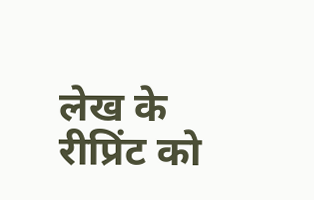लेख के रीप्रिंट को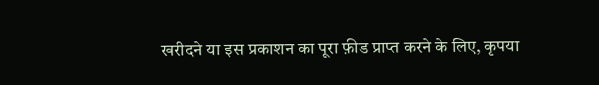खरीदने या इस प्रकाशन का पूरा फ़ीड प्राप्त करने के लिए, कृपया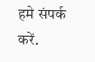हमे संपर्क करें.